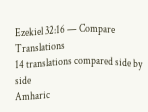Ezekiel 32:16 — Compare Translations
14 translations compared side by side
Amharic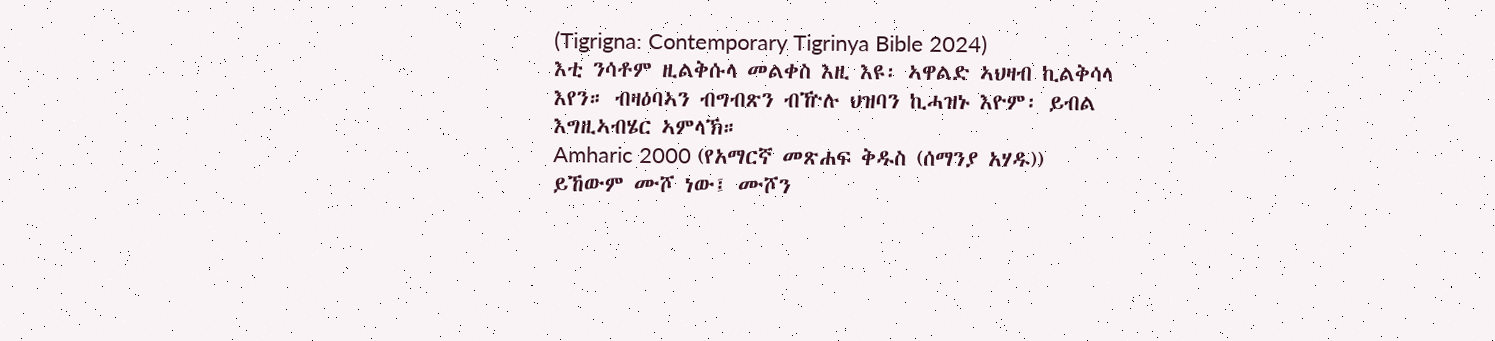(Tigrigna: Contemporary Tigrinya Bible 2024)
እቲ ንሳቶም ዚልቅሱላ መልቀስ እዚ እዩ፡ ኣዋልድ ኣህዛብ ኪልቅሳላ እየን። ብዛዕባኣን ብግብጽን ብዅሉ ህዝባን ኪሓዝኑ እዮም፡ ይብል እግዚኣብሄር ኣምላኽ።
Amharic 2000 (የአማርኛ መጽሐፍ ቅዱስ (ሰማንያ አሃዱ))
ይኸውም ሙሾ ነው፤ ሙሾን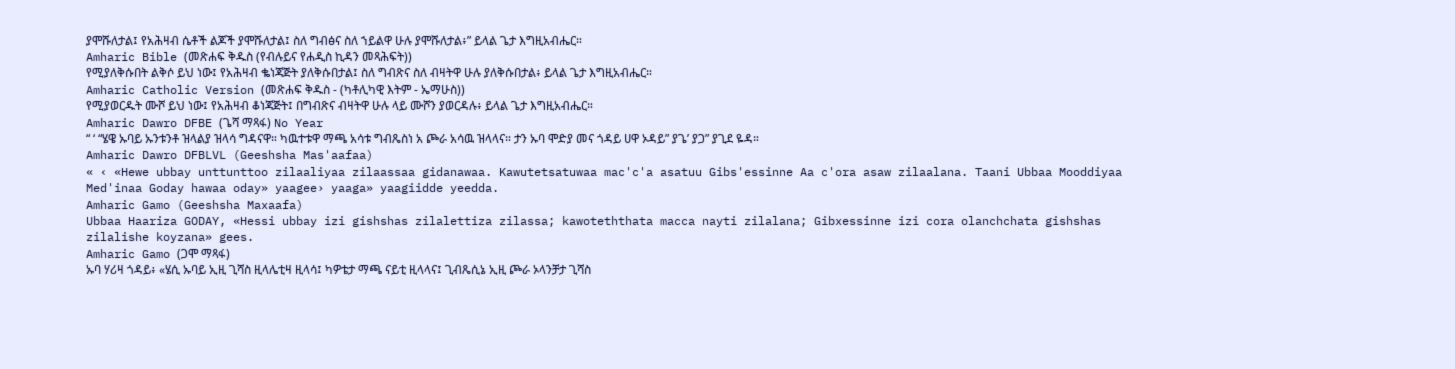ያሞሹለታል፤ የአሕዛብ ሴቶች ልጆች ያሞሹለታል፤ ስለ ግብፅና ስለ ኀይልዋ ሁሉ ያሞሹለታል፥” ይላል ጌታ እግዚአብሔር።
Amharic Bible (መጽሐፍ ቅዱስ (የብሉይና የሐዲስ ኪዳን መጻሕፍት))
የሚያለቅሱበት ልቅሶ ይህ ነው፤ የአሕዛብ ቈነጃጅት ያለቅሱበታል፤ ስለ ግብጽና ስለ ብዛትዋ ሁሉ ያለቅሱበታል፥ ይላል ጌታ እግዚአብሔር።
Amharic Catholic Version (መጽሐፍ ቅዱስ - (ካቶሊካዊ እትም - ኤማሁስ))
የሚያወርዱት ሙሾ ይህ ነው፤ የአሕዛብ ቆነጃጅት፤ በግብጽና ብዛትዋ ሁሉ ላይ ሙሾን ያወርዳሉ፥ ይላል ጌታ እግዚአብሔር።
Amharic Dawro DFBE (ጌሻ ማጻፋ) No Year
“ ‘ “ሄዌ ኡባይ ኡንቱንቶ ዝላልያ ዝላሳ ግዳናዋ። ካዉተቱዋ ማጫ አሳቱ ግብጼስነ አ ጮራ አሳዉ ዝላላና። ታን ኡባ ሞድያ መና ጎዳይ ሀዋ ኦዳይ” ያጌ’ ያጋ” ያጊደ ዬዳ።
Amharic Dawro DFBLVL (Geeshsha Mas'aafaa)
« ‹ «Hewe ubbay unttunttoo zilaaliyaa zilaassaa gidanawaa. Kawutetsatuwaa mac'c'a asatuu Gibs'essinne Aa c'ora asaw zilaalana. Taani Ubbaa Mooddiyaa Med'inaa Goday hawaa oday» yaagee› yaaga» yaagiidde yeedda.
Amharic Gamo (Geeshsha Maxaafa)
Ubbaa Haariza GODAY, «Hessi ubbay izi gishshas zilalettiza zilassa; kawoteththata macca nayti zilalana; Gibxessinne izi cora olanchchata gishshas zilalishe koyzana» gees.
Amharic Gamo (ጋሞ ማጻፋ)
ኡባ ሃሪዛ ጎዳይ፥ «ሄሲ ኡባይ ኢዚ ጊሻስ ዚላሌቲዛ ዚላሳ፤ ካዎቴታ ማጫ ናይቲ ዚላላና፤ ጊብጼሲኔ ኢዚ ጮራ ኦላንቻታ ጊሻስ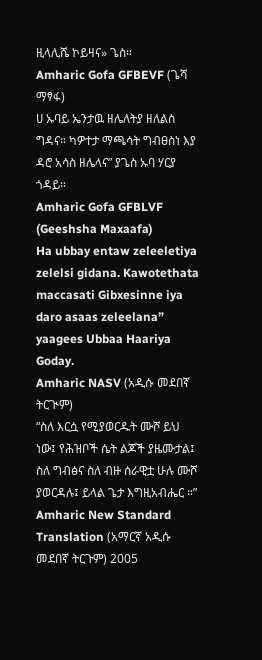ዚላሊሼ ኮይዛና» ጌስ።
Amharic Gofa GFBEVF (ጌሻ ማፃፋ)
ሀ ኡባይ ኤንታዉ ዘሌለትያ ዘለልስ ግዳና። ካዎተታ ማጫሳት ግብፀስነ እያ ዳሮ አሳስ ዘሌላና” ያጌስ ኡባ ሃርያ ጎዳይ።
Amharic Gofa GFBLVF (Geeshsha Maxaafa)
Ha ubbay entaw zeleeletiya zelelsi gidana. Kawotethata maccasati Gibxesinne iya daro asaas zeleelana” yaagees Ubbaa Haariya Goday.
Amharic NASV (አዲሱ መደበኛ ትርጒም)
“ስለ እርሷ የሚያወርዱት ሙሾ ይህ ነው፤ የሕዝቦች ሴት ልጆች ያዜሙታል፤ ስለ ግብፅና ስለ ብዙ ሰራዊቷ ሁሉ ሙሾ ያወርዳሉ፤ ይላል ጌታ እግዚአብሔር ።”
Amharic New Standard Translation (አማርኛ አዲሱ መደበኛ ትርጉም) 2005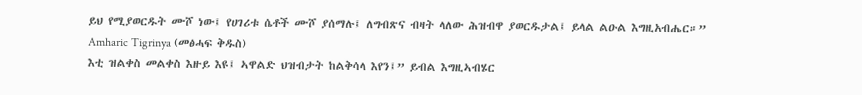ይህ የሚያወርዱት ሙሾ ነው፤ የሀገሪቱ ሴቶች ሙሾ ያሰማሉ፤ ለግብጽና ብዛት ላለው ሕዝብዋ ያወርዱታል፤ ይላል ልዑል እግዚአብሔር።”
Amharic Tigrinya (መፅሓፍ ቅዱስ)
እቲ ዝልቀስ መልቀስ እዙይ እዩ፤ ኣዋልድ ህዝብታት ከልቅሳላ እየን፤” ይብል እግዚኣብሄር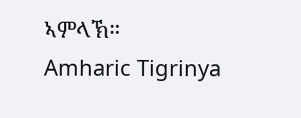ኣምላኽ።
Amharic Tigrinya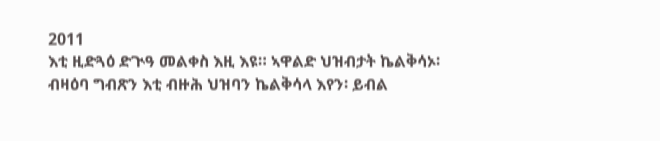2011
እቲ ዚድጓዕ ድጒዓ መልቀስ እዚ እዩ። ኣዋልድ ህዝብታት ኬልቅሳኦ፡ ብዛዕባ ግብጽን እቲ ብዙሕ ህዝባን ኬልቅሳላ እየን፡ ይብል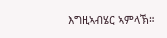እግዚኣብሄር ኣምላኽ።